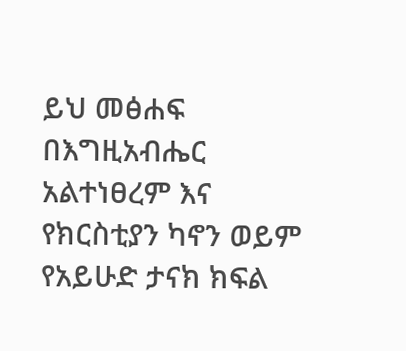ይህ መፅሐፍ በእግዚአብሔር አልተነፀረም እና የክርስቲያን ካኖን ወይም የአይሁድ ታናክ ክፍል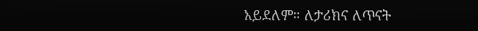አይደለም። ለታሪክና ለጥናት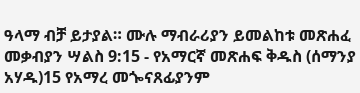ዓላማ ብቻ ይታያል። ሙሉ ማብራሪያን ይመልከቱ መጽሐፈ መቃብያን ሣልስ 9:15 - የአማርኛ መጽሐፍ ቅዱስ (ሰማንያ አሃዱ)15 የአማረ መጐናጸፊያንም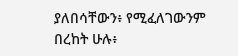ያለበሳቸውን፥ የሚፈለገውንም በረከት ሁሉ፥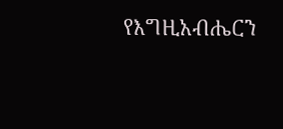የእግዚአብሔርን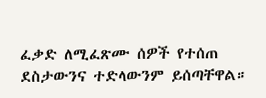ፈቃድ ለሚፈጽሙ ሰዎች የተሰጠ ደስታውንና ተድላውንም ይሰጣቸዋል።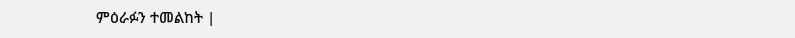ምዕራፉን ተመልከት |